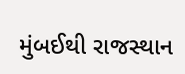મુંબઈથી રાજસ્થાન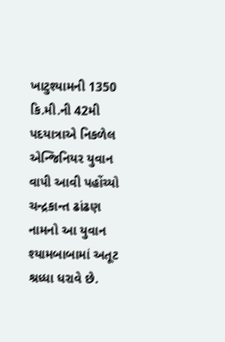ખાટુશ્યામની 1350 કિ.મી.ની 42મી પદયાત્રાએ નિકળેલ એન્જિનિયર યુવાન વાપી આવી પહોંચ્યો
ચન્દ્રકાન્ત ઢાંઢણ નામનો આ યુવાન શ્યામબાબામાં અતૂટ શ્રધ્ધા ધરાવે છે.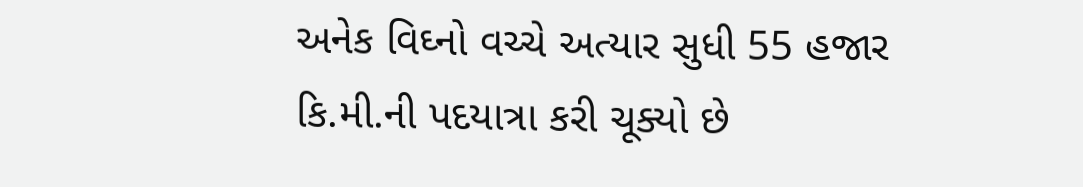અનેક વિઘ્નો વચ્ચે અત્યાર સુધી 55 હજાર કિ.મી.ની પદયાત્રા કરી ચૂક્યો છે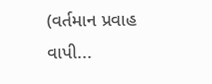(વર્તમાન પ્રવાહ વાપી...